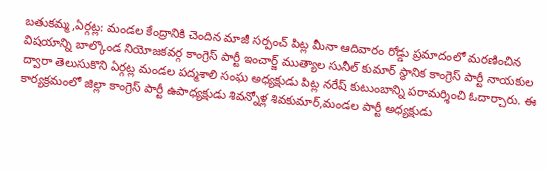బతుకమ్మ,ఏర్గట్ల: మండల కేంద్రానికి చెందిన మాజీ సర్పంచ్ పిట్ల మీనా ఆదివారం రోడ్డు ప్రమాదంలో మరణించిన విషయాన్ని బాల్కొండ నియోజకవర్గ కాంగ్రెస్ పార్టీ ఇంచార్జ్ ముత్యాల సునీల్ కుమార్ స్థానిక కాంగ్రెస్ పార్టీ నాయకుల ద్వారా తెలుసుకొని ఏర్గట్ల మండల పద్మశాలి సంఘ అధ్యక్షుడు పిట్ల నరేష్ కుటుంబాన్ని పరామర్శించి ఓదార్చారు. ఈ కార్యక్రమంలో జిల్లా కాంగ్రెస్ పార్టీ ఉపాధ్యక్షుడు శివన్నోళ్ల శివకుమార్,మండల పార్టీ అధ్యక్షుడు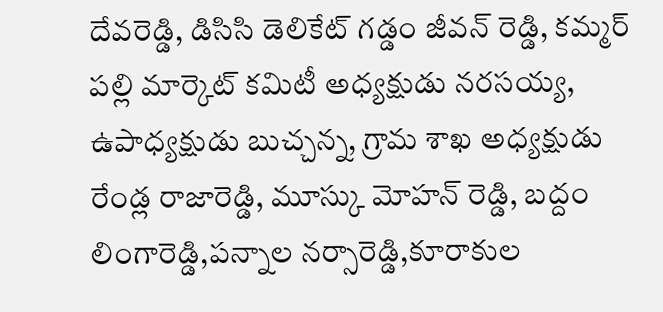దేవరెడ్డి, డిసిసి డెలికేట్ గడ్డం జీవన్ రెడ్డి, కమ్మర్ పల్లి మార్కెట్ కమిటీ అధ్యక్షుడు నరసయ్య, ఉపాధ్యక్షుడు బుచ్చన్న, గ్రామ శాఖ అధ్యక్షుడు రేండ్ల రాజారెడ్డి, మూస్కు మోహన్ రెడ్డి, బద్దం లింగారెడ్డి,పన్నాల నర్సారెడ్డి,కూరాకుల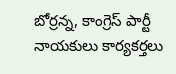బోర్రన్న, కాంగ్రెస్ పార్టీ నాయకులు కార్యకర్తలు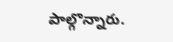పాల్గొన్నారు.